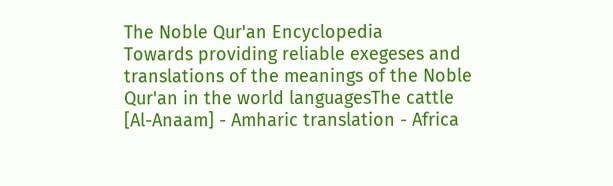The Noble Qur'an Encyclopedia
Towards providing reliable exegeses and translations of the meanings of the Noble Qur'an in the world languagesThe cattle [Al-Anaam] - Amharic translation - Africa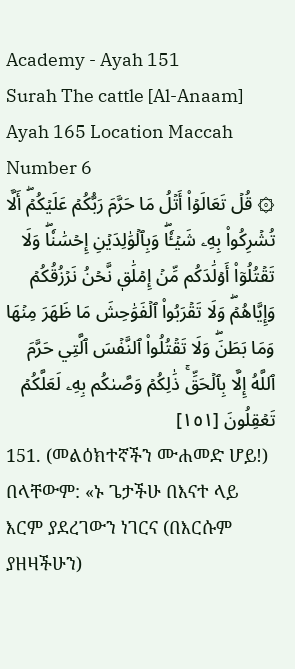Academy - Ayah 151
Surah The cattle [Al-Anaam] Ayah 165 Location Maccah Number 6
۞ قُلۡ تَعَالَوۡاْ أَتۡلُ مَا حَرَّمَ رَبُّكُمۡ عَلَيۡكُمۡۖ أَلَّا تُشۡرِكُواْ بِهِۦ شَيۡـٔٗاۖ وَبِٱلۡوَٰلِدَيۡنِ إِحۡسَٰنٗاۖ وَلَا تَقۡتُلُوٓاْ أَوۡلَٰدَكُم مِّنۡ إِمۡلَٰقٖ نَّحۡنُ نَرۡزُقُكُمۡ وَإِيَّاهُمۡۖ وَلَا تَقۡرَبُواْ ٱلۡفَوَٰحِشَ مَا ظَهَرَ مِنۡهَا وَمَا بَطَنَۖ وَلَا تَقۡتُلُواْ ٱلنَّفۡسَ ٱلَّتِي حَرَّمَ ٱللَّهُ إِلَّا بِٱلۡحَقِّۚ ذَٰلِكُمۡ وَصَّىٰكُم بِهِۦ لَعَلَّكُمۡ تَعۡقِلُونَ [١٥١]
151. (መልዕክተኛችን ሙሐመድ ሆይ!) በላቸውም: «ኑ ጌታችሁ በእናተ ላይ እርም ያደረገውን ነገርና (በእርሱም ያዘዛችሁን)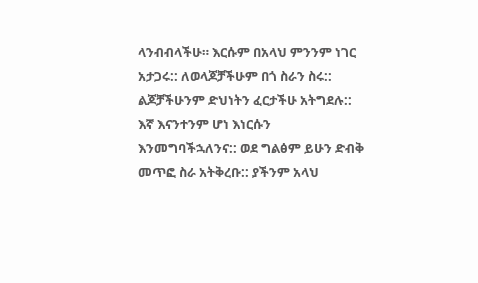ላንብብላችሁ። እርሱም በአላህ ምንንም ነገር አታጋሩ:: ለወላጆቻችሁም በጎ ስራን ስሩ:: ልጆቻችሁንም ድህነትን ፈርታችሁ አትግደሉ:: እኛ እናንተንም ሆነ እነርሱን እንመግባችኋለንና:: ወደ ግልፅም ይሁን ድብቅ መጥፎ ስራ አትቅረቡ:: ያችንም አላህ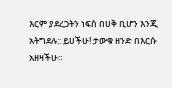እርም ያደረጋትን ነፍስ በሀቅ ቢሆን እንጂ አትግደሉ:: ይሀችሁ! ታውቁ ዘንድ በእርሱ አዘዛችሁ።